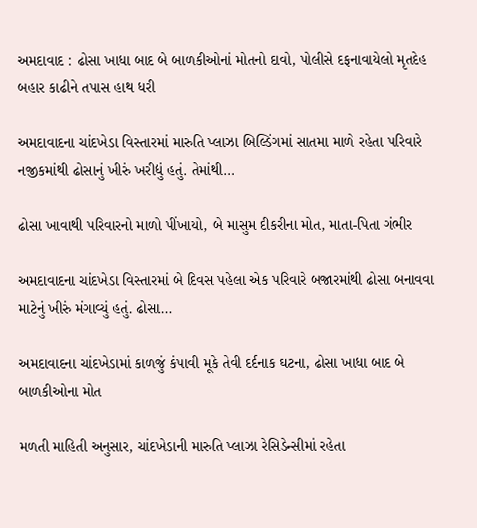અમદાવાદ : ઢોસા ખાધા બાદ બે બાળકીઓનાં મોતનો દાવો, પોલીસે દફનાવાયેલો મૃતદેહ બહાર કાઢીને તપાસ હાથ ધરી

અમદાવાદના ચાંદખેડા વિસ્તારમાં મારુતિ પ્લાઝા બિલ્ડિંગમાં સાતમા માળે રહેતા પરિવારે નજીકમાંથી ઢોસાનું ખીરું ખરીદ્યું હતું. તેમાંથી…

ઢોસા ખાવાથી પરિવારનો માળો પીંખાયો, બે માસુમ દીકરીના મોત, માતા-પિતા ગંભીર

અમદાવાદના ચાંદખેડા વિસ્તારમાં બે દિવસ પહેલા એક પરિવારે બજારમાંથી ઢોસા બનાવવા માટેનું ખીરું મંગાવ્યું હતું. ઢોસા…

અમદાવાદના ચાંદખેડામાં કાળજું કંપાવી મૂકે તેવી દર્દનાક ઘટના, ઢોસા ખાધા બાદ બે બાળકીઓના મોત

મળતી માહિતી અનુસાર, ચાંદખેડાની મારુતિ પ્લાઝા રેસિડેન્સીમાં રહેતા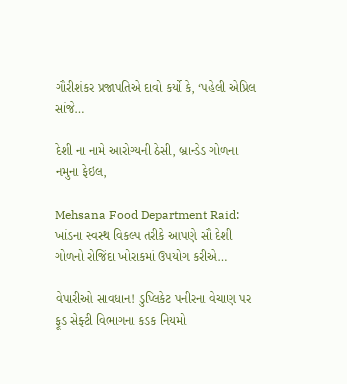ગૌરીશંકર પ્રજાપતિએ દાવો કર્યો કે, ‘પહેલી એપ્રિલ સાંજે…

દેશી ના નામે આરોગ્યની ઠેસી, બ્રાન્ડેડ ગોળના નમુના ફેઇલ,

Mehsana Food Department Raid: ખાંડના સ્વસ્થ વિકલ્પ તરીકે આપણે સૌ દેશી ગોળનો રોજિંદા ખોરાકમાં ઉપયોગ કરીએ…

વેપારીઓ સાવધાન! ડુપ્લિકેટ પનીરના વેચાણ પર ફૂડ સેફ્ટી વિભાગના કડક નિયમો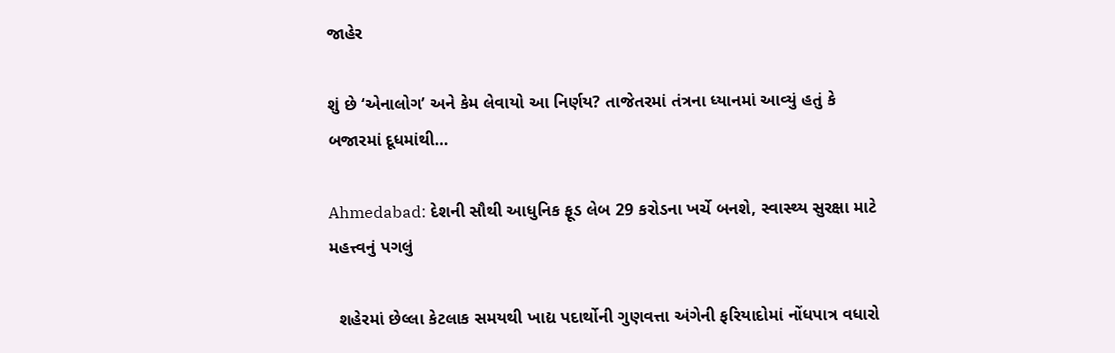જાહેર

શું છે ‘એનાલોગ’ અને કેમ લેવાયો આ નિર્ણય? તાજેતરમાં તંત્રના ધ્યાનમાં આવ્યું હતું કે બજારમાં દૂધમાંથી…

Ahmedabad: દેશની સૌથી આધુનિક ફૂડ લેબ 29 કરોડના ખર્ચે બનશે, સ્વાસ્થ્ય સુરક્ષા માટે મહત્ત્વનું પગલું

  શહેરમાં છેલ્લા કેટલાક સમયથી ખાદ્ય પદાર્થોની ગુણવત્તા અંગેની ફરિયાદોમાં નોંધપાત્ર વધારો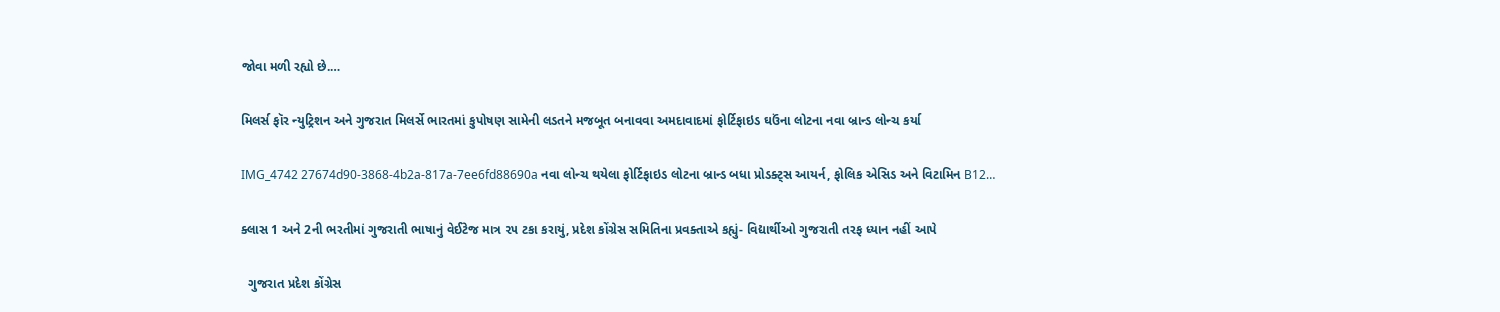જોવા મળી રહ્યો છે.…

મિલર્સ ફૉર ન્યુટ્રિશન અને ગુજરાત મિલર્સે ભારતમાં કુપોષણ સામેની લડતને મજબૂત બનાવવા અમદાવાદમાં ફોર્ટિફાઇડ ઘઉંના લોટના નવા બ્રાન્ડ લોન્ચ કર્યા

IMG_4742 27674d90-3868-4b2a-817a-7ee6fd88690a નવા લોન્ચ થયેલા ફોર્ટિફાઇડ લોટના બ્રાન્ડ બધા પ્રોડક્ટ્સ આયર્ન, ફોલિક એસિડ અને વિટામિન B12…

ક્લાસ 1 અને 2ની ભરતીમાં ગુજરાતી ભાષાનું વેઈટેજ માત્ર ૨૫ ટકા કરાયું, પ્રદેશ કોંગ્રેસ સમિતિના પ્રવક્તાએ કહ્યું- વિદ્યાર્થીઓ ગુજરાતી તરફ ધ્યાન નહીં આપે

  ગુજરાત પ્રદેશ કોંગ્રેસ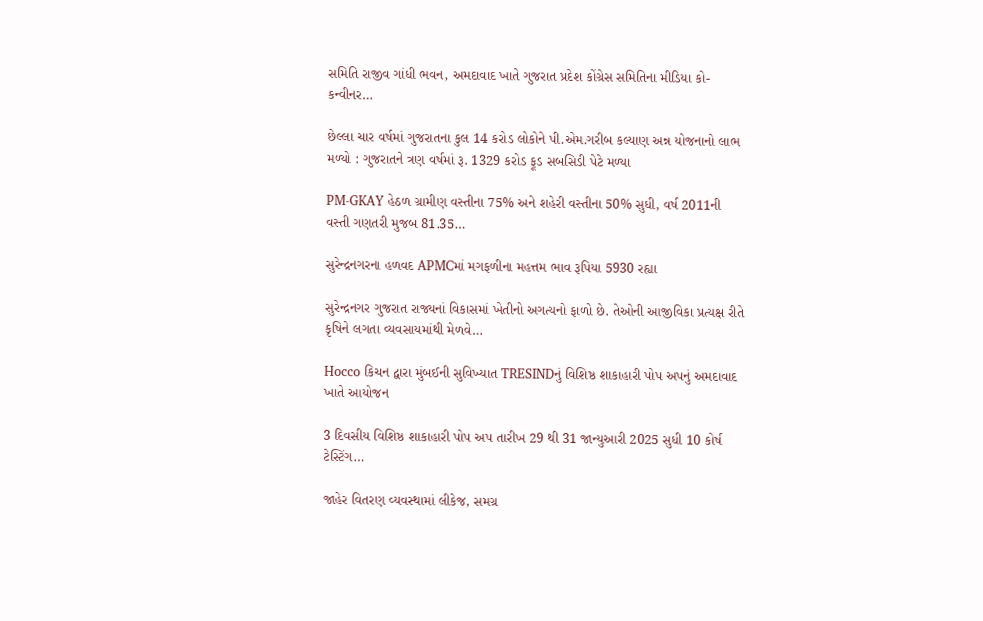સમિતિ રાજીવ ગાંધી ભવન, અમદાવાદ ખાતે ગુજરાત પ્રદેશ કોંગ્રેસ સમિતિના મીડિયા કો-કન્વીનર…

છેલ્લા ચાર વર્ષમાં ગુજરાતના કુલ 14 કરોડ લોકોને પી.એમ.ગરીબ કલ્યાણ અન્ન યોજનાનો લાભ મળ્યો : ગુજરાતને ત્રણ વર્ષમાં રૂ. 1329 કરોડ ફૂડ સબસિડી પેટે મળ્યા

PM-GKAY હેઠળ ગ્રામીણ વસ્તીના 75% અને શહેરી વસ્તીના 50% સુધી, વર્ષ 2011ની વસ્તી ગણતરી મુજબ 81.35…

સુરેન્દ્રનગરના હળવદ APMCમાં મગફળીના મહત્તમ ભાવ રૂપિયા 5930 રહ્યા

સુરેન્દ્રનગર ગુજરાત રાજ્યનાં વિકાસમાં ખેતીનો અગત્યનો ફાળો છે. તેઓની આજીવિકા પ્રત્યક્ષ રીતે કૃષિને લગતા વ્યવસાયમાંથી મેળવે…

Hocco કિચન દ્વારા મુંબઈની સુવિખ્યાત TRESINDનું વિશિષ્ઠ શાકાહારી પોપ અપનું અમદાવાદ ખાતે આયોજન

3 દિવસીય વિશિષ્ઠ શાકાહારી પોપ અપ તારીખ 29 થી 31 જાન્યુઆરી 2025 સુધી 10 કોર્ષ ટેસ્ટિંગ…

જાહેર વિતરણ વ્યવસ્થામાં લીકેજ, સમગ્ર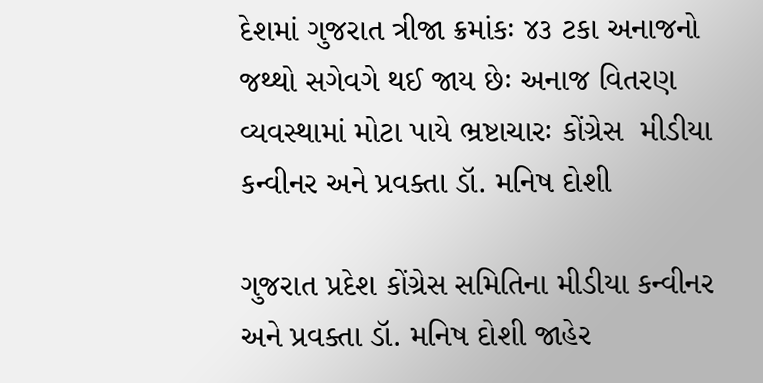દેશમાં ગુજરાત ત્રીજા ક્રમાંકઃ ૪૩ ટકા અનાજનો જથ્થો સગેવગે થઈ જાય છેઃ અનાજ વિતરણ વ્યવસ્થામાં મોટા પાયે ભ્રષ્ટાચારઃ કોંગ્રેસ  મીડીયા કન્વીનર અને પ્રવક્તા ડૉ. મનિષ દોશી

ગુજરાત પ્રદેશ કોંગ્રેસ સમિતિના મીડીયા કન્વીનર અને પ્રવક્તા ડૉ. મનિષ દોશી જાહેર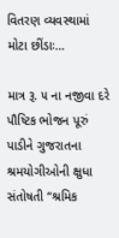વિતરણ વ્યવસ્થામાં મોટા છીંડાઃ…

માત્ર રૂ. ૫ ના નજીવા દરે પૌષ્ટિક ભોજન પૂરું પાડીને ગુજરાતના શ્રમયોગીઓની ક્ષુધા સંતોષતી “શ્રમિક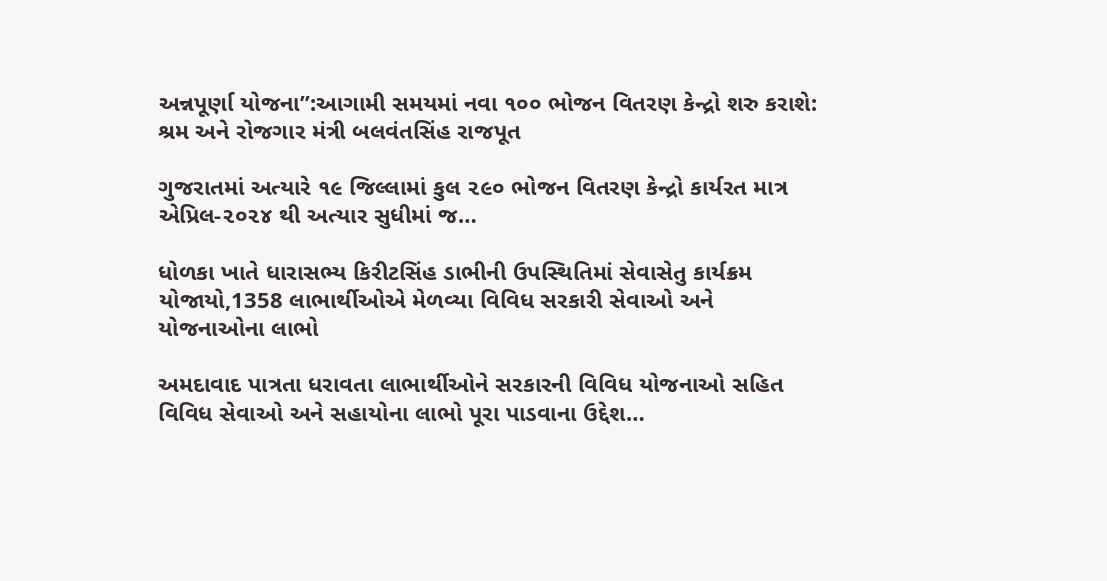અન્નપૂર્ણા યોજના”:આગામી સમયમાં નવા ૧૦૦ ભોજન વિતરણ કેન્દ્રો શરુ કરાશે: શ્રમ અને રોજગાર મંત્રી બલવંતસિંહ રાજપૂત

ગુજરાતમાં અત્યારે ૧૯ જિલ્લામાં કુલ ૨૯૦ ભોજન વિતરણ કેન્દ્રો કાર્યરત માત્ર એપ્રિલ-૨૦૨૪ થી અત્યાર સુધીમાં જ…

ધોળકા ખાતે ધારાસભ્ય કિરીટસિંહ ડાભીની ઉપસ્થિતિમાં સેવાસેતુ કાર્યક્રમ યોજાયો,1358 લાભાર્થીઓએ મેળવ્યા વિવિધ સરકારી સેવાઓ અને યોજનાઓના લાભો

અમદાવાદ પાત્રતા ધરાવતા લાભાર્થીઓને સરકારની વિવિધ યોજનાઓ સહિત વિવિધ સેવાઓ અને સહાયોના લાભો પૂરા પાડવાના ઉદ્દેશ…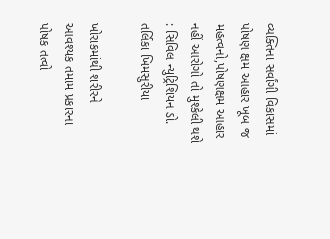વ્યક્તિના સર્વાંગી વિકાસમાં પોષણ ક્ષમ આહાર ખૂબ જ મહત્વનો,પોષણક્ષમ આહાર નહીં આરોગો તો મુશ્કેલી થશે : સિવિલ ન્યુટ્રિશિયન ડો. તર્લિકા ખિમસુરીયા

ખોરાકમાંથી શરીરને આવશ્યક તમામ પ્રકારના પોષક તત્વો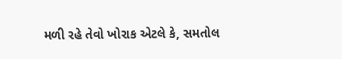મળી રહે તેવો ખોરાક એટલે કે, સમતોલ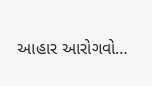આહાર આરોગવો…